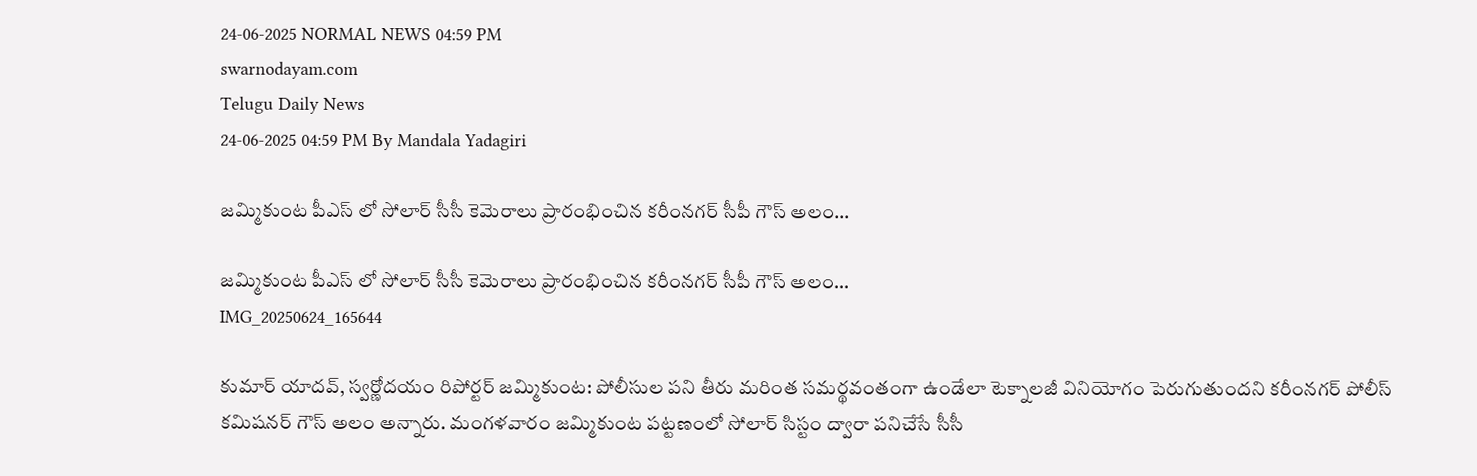24-06-2025 NORMAL NEWS 04:59 PM
swarnodayam.com
Telugu Daily News
24-06-2025 04:59 PM By Mandala Yadagiri

జమ్మికుంట పీఎస్‌ లో సోలార్ సీసీ కెమెరాలు ప్రారంభించిన కరీంనగర్ సీపీ గౌస్ అలం…

జమ్మికుంట పీఎస్‌ లో సోలార్ సీసీ కెమెరాలు ప్రారంభించిన కరీంనగర్ సీపీ గౌస్ అలం…
IMG_20250624_165644

కుమార్ యాదవ్, స్వర్ణోదయం రిపోర్టర్ జమ్మికుంట: పోలీసుల పని తీరు మరింత సమర్థవంతంగా ఉండేలా టెక్నాలజీ వినియోగం పెరుగుతుందని కరీంనగర్ పోలీస్ కమిషనర్ గౌస్ అలం అన్నారు. మంగళవారం జమ్మికుంట పట్టణంలో సోలార్ సిస్టం ద్వారా పనిచేసే సీసీ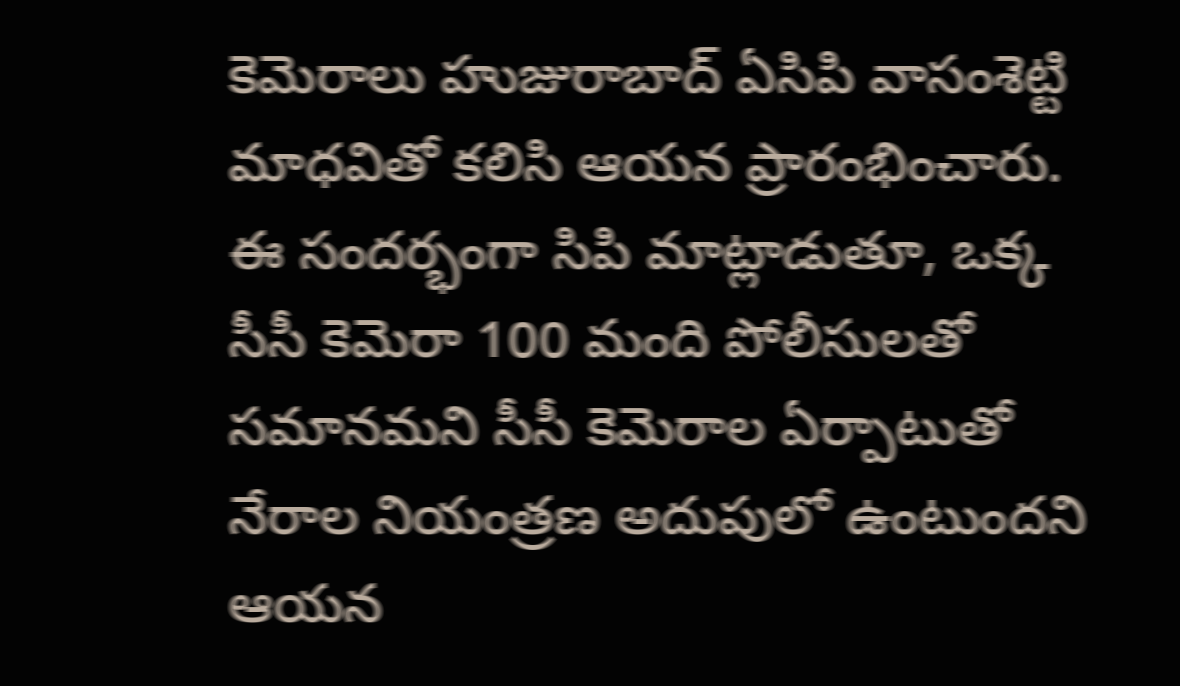కెమెరాలు హుజురాబాద్ ఏసిపి వాసంశెట్టి మాధవితో కలిసి ఆయన ప్రారంభించారు. ఈ సందర్భంగా సిపి మాట్లాడుతూ, ఒక్క సీసీ కెమెరా 100 మంది పోలీసులతో సమానమని సీసీ కెమెరాల ఏర్పాటుతో నేరాల నియంత్రణ అదుపులో ఉంటుందని ఆయన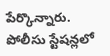పేర్కొన్నారు. పోలీసు స్టేషన్లలో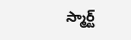స్మార్ట్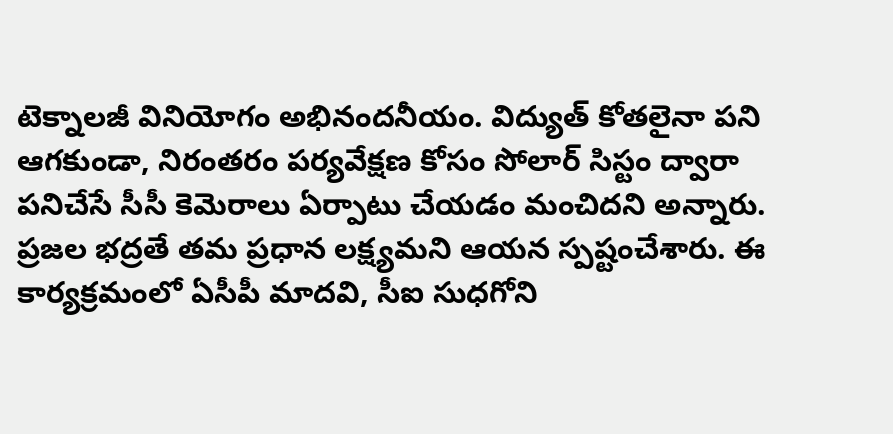టెక్నాలజీ వినియోగం అభినందనీయం. విద్యుత్ కోతలైనా పని ఆగకుండా, నిరంతరం పర్యవేక్షణ కోసం సోలార్ సిస్టం ద్వారా పనిచేసే సీసీ కెమెరాలు ఏర్పాటు చేయడం మంచిదని అన్నారు. ప్రజల భద్రతే తమ ప్రధాన లక్ష్యమని ఆయన స్పష్టంచేశారు. ఈ కార్యక్రమంలో ఏసీపీ మాదవి, సీఐ సుధగోని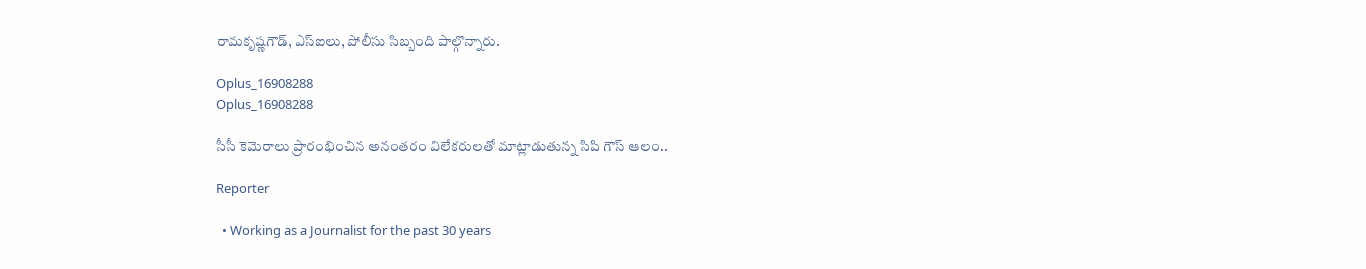రామకృష్ణగౌడ్, ఎస్‌ఐలు, పోలీసు సిబ్బంది పాల్గొన్నారు.

Oplus_16908288
Oplus_16908288

సీసీ కెమెరాలు ప్రారంభించిన అనంతరం విలేకరులతో మాట్లాడుతున్న సిపి గౌస్ ఆలం..

Reporter

  • Working as a Journalist for the past 30 years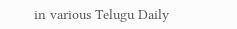in various Telugu Daily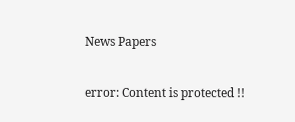News Papers

error: Content is protected !!